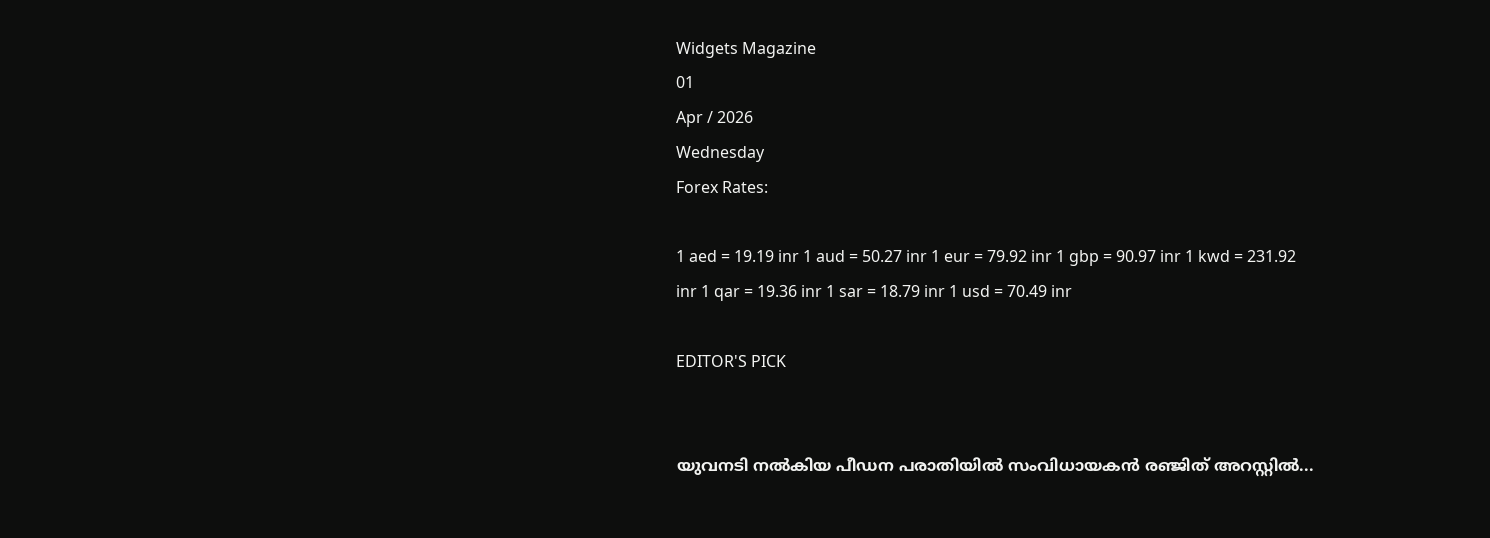Widgets Magazine
01
Apr / 2026
Wednesday
Forex Rates:

1 aed = 19.19 inr 1 aud = 50.27 inr 1 eur = 79.92 inr 1 gbp = 90.97 inr 1 kwd = 231.92 inr 1 qar = 19.36 inr 1 sar = 18.79 inr 1 usd = 70.49 inr

EDITOR'S PICK


യുവനടി നൽകിയ പീഡന പരാതിയിൽ സംവിധായകൻ രഞ്ജിത് അറസ്റ്റിൽ...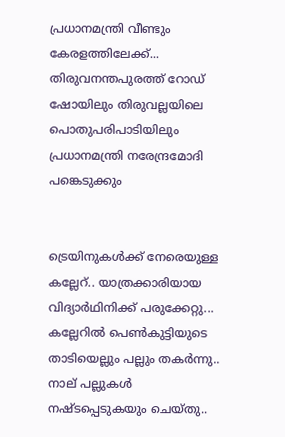പ്രധാനമന്ത്രി വീണ്ടും കേരളത്തിലേക്ക്... തിരുവനന്തപുരത്ത് റോഡ് ഷോയിലും തിരുവല്ലയിലെ പൊതുപരിപാടിയിലും പ്രധാനമന്ത്രി നരേന്ദ്രമോദി പങ്കെടുക്കും


ട്രെയിനുകൾക്ക് നേരെയുള്ള കല്ലേറ്.. യാത്രക്കാരിയായ വിദ്യാർഥിനിക്ക് പരുക്കേറ്റു... കല്ലേറിൽ പെൺകുട്ടിയുടെ താടിയെല്ലും പല്ലും തകർന്നു.. നാല് പല്ലുകള്‍ നഷ്ടപ്പെടുകയും ചെയ്തു..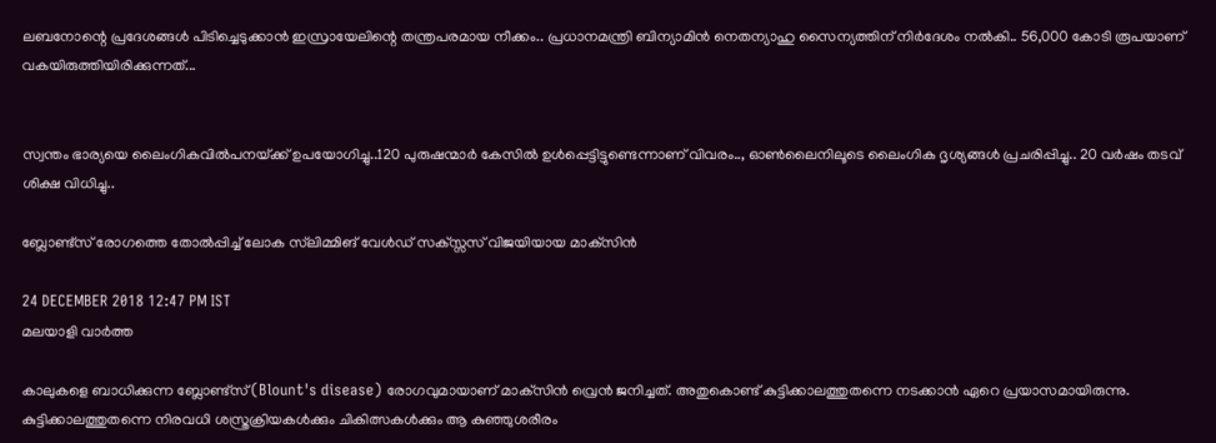ലബനോന്റെ പ്രദേശങ്ങള്‍ പിടിച്ചെടുക്കാന്‍ ഇസ്രായേലിന്റെ തന്ത്രപരമായ നീക്കം.. പ്രധാനമന്ത്രി ബിന്യാമിന്‍ നെതന്യാഹു സൈന്യത്തിന് നിര്‍ദേശം നല്‍കി.. 56,000 കോടി രൂപയാണ് വകയിരുത്തിയിരിക്കുന്നത്...


സ്വന്തം ഭാര്യയെ ലൈംഗികവിൽപനയ്‌ക്ക് ഉപയോഗിച്ചു..120 പുരുഷന്മാർ കേസിൽ ഉൾപ്പെട്ടിട്ടുണ്ടെന്നാണ് വിവരം.., ഓൺലൈനിലൂടെ ലൈംഗിക ദൃശ്യങ്ങൾ പ്രചരിപ്പിച്ചു.. 20 വർഷം തടവ് ശിക്ഷ വിധിച്ചു..

ബ്ലോണ്ട്‌സ് രോഗത്തെ തോല്‍പ്പിച്ച് ലോക സ്‌ലിമ്മിങ് വേള്‍ഡ് സക്സ്സസ് വിജയിയായ മാക്‌സിന്‍

24 DECEMBER 2018 12:47 PM IST
മലയാളി വാര്‍ത്ത

കാലുകളെ ബാധിക്കുന്ന ബ്ലോണ്ട്‌സ് (Blount's disease) രോഗവുമായാണ് മാക്‌സിന്‍ വ്രെന്‍ ജനിച്ചത്. അതുകൊണ്ട് കുട്ടിക്കാലത്തുതന്നെ നടക്കാന്‍ ഏറെ പ്രയാസമായിരുന്നു. കുട്ടിക്കാലത്തുതന്നെ നിരവധി ശസ്ത്രക്രിയകള്‍ക്കും ചികിത്സകള്‍ക്കും ആ കുഞ്ഞുശരീരം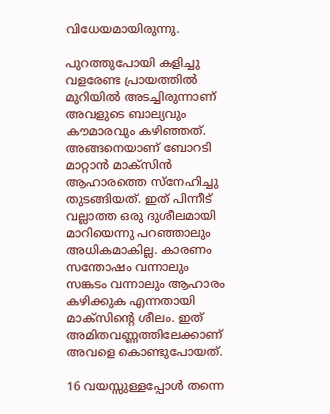വിധേയമായിരുന്നു.

പുറത്തുപോയി കളിച്ചു വളരേണ്ട പ്രായത്തില്‍ മുറിയില്‍ അടച്ചിരുന്നാണ് അവളുടെ ബാല്യവും കൗമാരവും കഴിഞ്ഞത്. അങ്ങനെയാണ് ബോറടി മാറ്റാന്‍ മാക്‌സിന്‍ ആഹാരത്തെ സ്‌നേഹിച്ചു തുടങ്ങിയത്. ഇത് പിന്നീട് വല്ലാത്ത ഒരു ദുശീലമായി മാറിയെന്നു പറഞ്ഞാലും അധികമാകില്ല. കാരണം സന്തോഷം വന്നാലും സങ്കടം വന്നാലും ആഹാരം കഴിക്കുക എന്നതായി മാക്‌സിന്റെ ശീലം. ഇത് അമിതവണ്ണത്തിലേക്കാണ് അവളെ കൊണ്ടുപോയത്.

16 വയസ്സുള്ളപ്പോള്‍ തന്നെ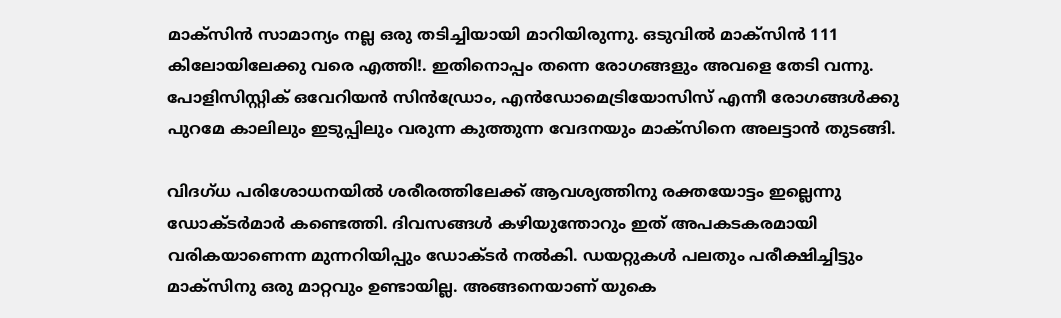മാക്‌സിന്‍ സാമാന്യം നല്ല ഒരു തടിച്ചിയായി മാറിയിരുന്നു. ഒടുവില്‍ മാക്‌സിന്‍ 111 കിലോയിലേക്കു വരെ എത്തി!. ഇതിനൊപ്പം തന്നെ രോഗങ്ങളും അവളെ തേടി വന്നു. പോളിസിസ്റ്റിക് ഒവേറിയന്‍ സിന്‍ഡ്രോം, എന്‍ഡോമെട്രിയോസിസ് എന്നീ രോഗങ്ങള്‍ക്കു പുറമേ കാലിലും ഇടുപ്പിലും വരുന്ന കുത്തുന്ന വേദനയും മാക്‌സിനെ അലട്ടാന്‍ തുടങ്ങി.

വിദഗ്ധ പരിശോധനയില്‍ ശരീരത്തിലേക്ക് ആവശ്യത്തിനു രക്തയോട്ടം ഇല്ലെന്നു ഡോക്ടര്‍മാര്‍ കണ്ടെത്തി. ദിവസങ്ങള്‍ കഴിയുന്തോറും ഇത് അപകടകരമായി വരികയാണെന്ന മുന്നറിയിപ്പും ഡോക്ടര്‍ നല്‍കി. ഡയറ്റുകള്‍ പലതും പരീക്ഷിച്ചിട്ടും മാക്‌സിനു ഒരു മാറ്റവും ഉണ്ടായില്ല. അങ്ങനെയാണ് യുകെ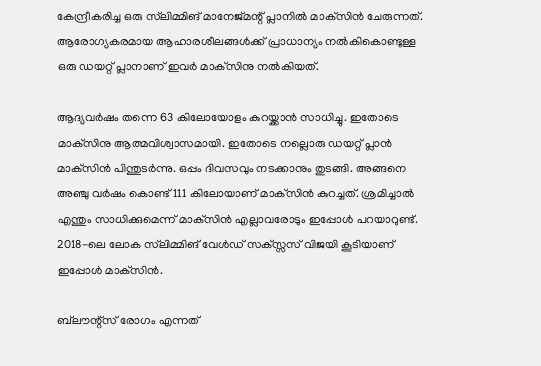കേന്ദ്രീകരിച്ച ഒരു സ്‌ലിമ്മിങ് മാനേജ്മന്റ് പ്ലാനില്‍ മാക്‌സിന്‍ ചേരുന്നത്. ആരോഗ്യകരമായ ആഹാരശീലങ്ങള്‍ക്ക് പ്രാധാന്യം നല്‍കികൊണ്ടുള്ള ഒരു ഡയറ്റ് പ്ലാനാണ് ഇവര്‍ മാക്‌സിനു നല്‍കിയത്.

ആദ്യവര്‍ഷം തന്നെ 63 കിലോയോളം കുറയ്ക്കാന്‍ സാധിച്ചു. ഇതോടെ മാക്‌സിനു ആത്മവിശ്വാസമായി. ഇതോടെ നല്ലൊരു ഡയറ്റ് പ്ലാന്‍ മാക്‌സിന്‍ പിന്തുടര്‍ന്നു. ഒപ്പം ദിവസവും നടക്കാനും തുടങ്ങി. അങ്ങനെ അഞ്ചു വര്‍ഷം കൊണ്ട് 111 കിലോയാണ് മാക്‌സിന്‍ കുറച്ചത്. ശ്രമിച്ചാല്‍ എന്തും സാധിക്കുമെന്ന് മാക്‌സിന്‍ എല്ലാവരോടും ഇപ്പോള്‍ പറയാറുണ്ട്. 2018-ലെ ലോക സ്‌ലിമ്മിങ് വേള്‍ഡ് സക്സ്സസ് വിജയി കൂടിയാണ് ഇപ്പോള്‍ മാക്‌സിന്‍.

ബ്‌ലൗന്റ്‌സ് രോഗം എന്നത്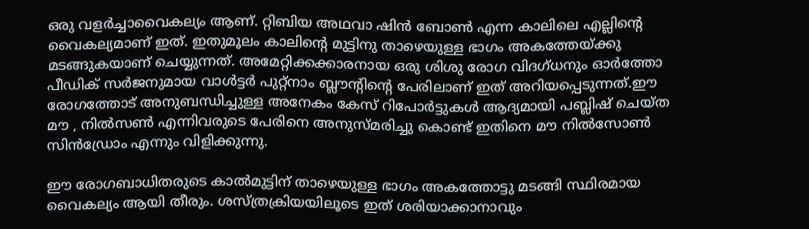ഒരു വളര്‍ച്ചാവൈകല്യം ആണ്. റ്റിബിയ അഥവാ ഷിന്‍ ബോണ്‍ എന്ന കാലിലെ എല്ലിന്റെ വൈകല്യമാണ് ഇത്. ഇതുമൂലം കാലിന്റെ മുട്ടിനു താഴെയുള്ള ഭാഗം അകത്തേയ്ക്കു മടങ്ങുകയാണ് ചെയ്യുന്നത്. അമേറ്റിക്കക്കാരനായ ഒരു ശിശു രോഗ വിദഗ്ധനും ഓര്‍ത്തോ പീഡിക് സര്‍ജനുമായ വാള്‍ട്ടര്‍ പുറ്റ്‌നാം ബ്ലൗന്റിന്റെ പേരിലാണ് ഇത് അറിയപ്പെടുന്നത്.ഈ രോഗത്തോട് അനുബന്ധിച്ചുള്ള അനേകം കേസ് റിപോര്‍ട്ടുകള്‍ ആദ്യമായി പബ്ലിഷ് ചെയ്ത മൗ , നില്‍സണ്‍ എന്നിവരുടെ പേരിനെ അനുസ്മരിച്ചു കൊണ്ട് ഇതിനെ മൗ നില്‍സോണ്‍ സിന്‍ഡ്രോം എന്നും വിളിക്കുന്നു.

ഈ രോഗബാധിതരുടെ കാല്‍മുട്ടിന് താഴെയുള്ള ഭാഗം അകത്തോട്ടു മടങ്ങി സ്ഥിരമായ വൈകല്യം ആയി തീരും. ശസ്ത്രക്രിയയിലൂടെ ഇത് ശരിയാക്കാനാവും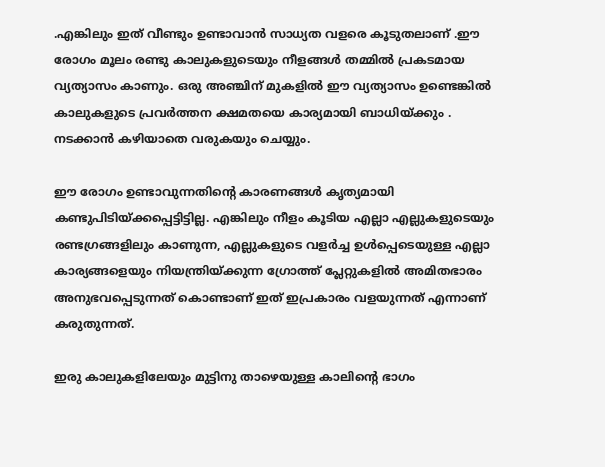.എങ്കിലും ഇത് വീണ്ടും ഉണ്ടാവാന്‍ സാധ്യത വളരെ കൂടുതലാണ് .ഈ രോഗം മൂലം രണ്ടു കാലുകളുടെയും നീളങ്ങള്‍ തമ്മില്‍ പ്രകടമായ വ്യത്യാസം കാണും. ഒരു അഞ്ചിന് മുകളില്‍ ഈ വ്യത്യാസം ഉണ്ടെങ്കില്‍ കാലുകളുടെ പ്രവര്‍ത്തന ക്ഷമതയെ കാര്യമായി ബാധിയ്ക്കും . നടക്കാന്‍ കഴിയാതെ വരുകയും ചെയ്യും.

ഈ രോഗം ഉണ്ടാവുന്നതിന്റെ കാരണങ്ങള്‍ കൃത്യമായി കണ്ടുപിടിയ്ക്കപ്പെട്ടിട്ടില്ല. എങ്കിലും നീളം കൂടിയ എല്ലാ എല്ലുകളുടെയും രണ്ടഗ്രങ്ങളിലും കാണുന്ന, എല്ലുകളുടെ വളര്‍ച്ച ഉള്‍പ്പെടെയുള്ള എല്ലാ കാര്യങ്ങളെയും നിയന്ത്രിയ്ക്കുന്ന ഗ്രോത്ത് പ്ലേറ്റുകളില്‍ അമിതഭാരം അനുഭവപ്പെടുന്നത് കൊണ്ടാണ് ഇത് ഇപ്രകാരം വളയുന്നത് എന്നാണ് കരുതുന്നത്.

ഇരു കാലുകളിലേയും മുട്ടിനു താഴെയുള്ള കാലിന്റെ ഭാഗം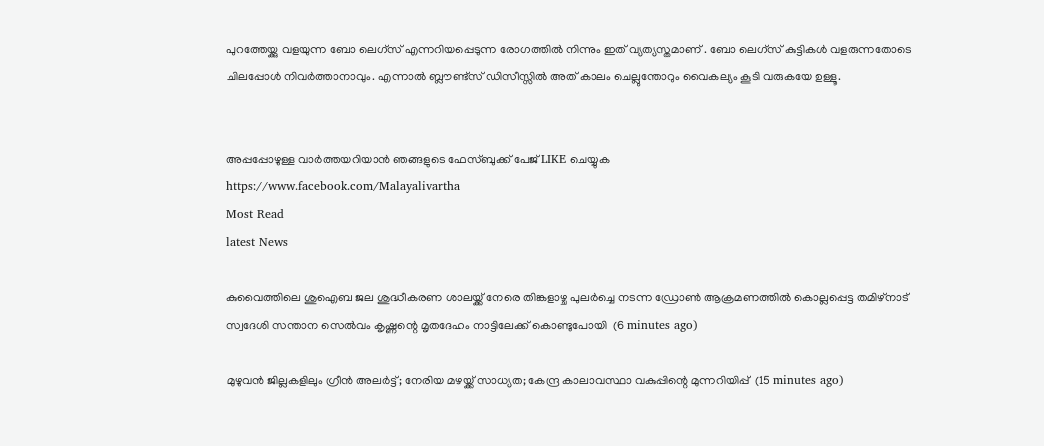പുറത്തേയ്ക്കു വളയുന്ന ബോ ലെഗ്‌സ് എന്നറിയപ്പെടുന്ന രോഗത്തില്‍ നിന്നും ഇത് വ്യത്യസ്തമാണ് . ബോ ലെഗ്‌സ് കുട്ടികള്‍ വളരുന്നതോടെ ചിലപ്പോള്‍ നിവര്‍ത്താനാവും. എന്നാല്‍ ബ്ലൗണ്ട്‌സ് ഡിസീസ്സില്‍ അത് കാലം ചെല്ലുന്തോറും വൈകല്യം കൂടി വരുകയേ ഉള്ളൂ.


അപ്പപ്പോഴുള്ള വാര്‍ത്തയറിയാന്‍ ഞങ്ങളുടെ ഫേസ്‌ബുക്ക്‌ പേജ് LIKE ചെയ്യുക
https://www.facebook.com/Malayalivartha
Most Read
latest News

കുവൈത്തിലെ ശുഐബ ജല ശുദ്ധീകരണ ശാലയ്ക്ക് നേരെ തിങ്കളാഴ്ച പുലർച്ചെ നടന്ന ഡ്രോൺ ആക്രമണത്തിൽ കൊല്ലപ്പെട്ട തമിഴ്‌നാട് സ്വദേശി സന്താന സെൽവം കൃഷ്ണന്റെ മൃതദേഹം നാട്ടിലേക്ക് കൊണ്ടുപോയി  (6 minutes ago)

മുഴുവൻ ജില്ലകളിലും ഗ്രീൻ അലർട്ട്; നേരിയ മഴയ്ക്ക് സാധ്യത; കേന്ദ്ര കാലാവസ്ഥാ വകുപ്പിന്റെ മുന്നറിയിപ്പ്  (15 minutes ago)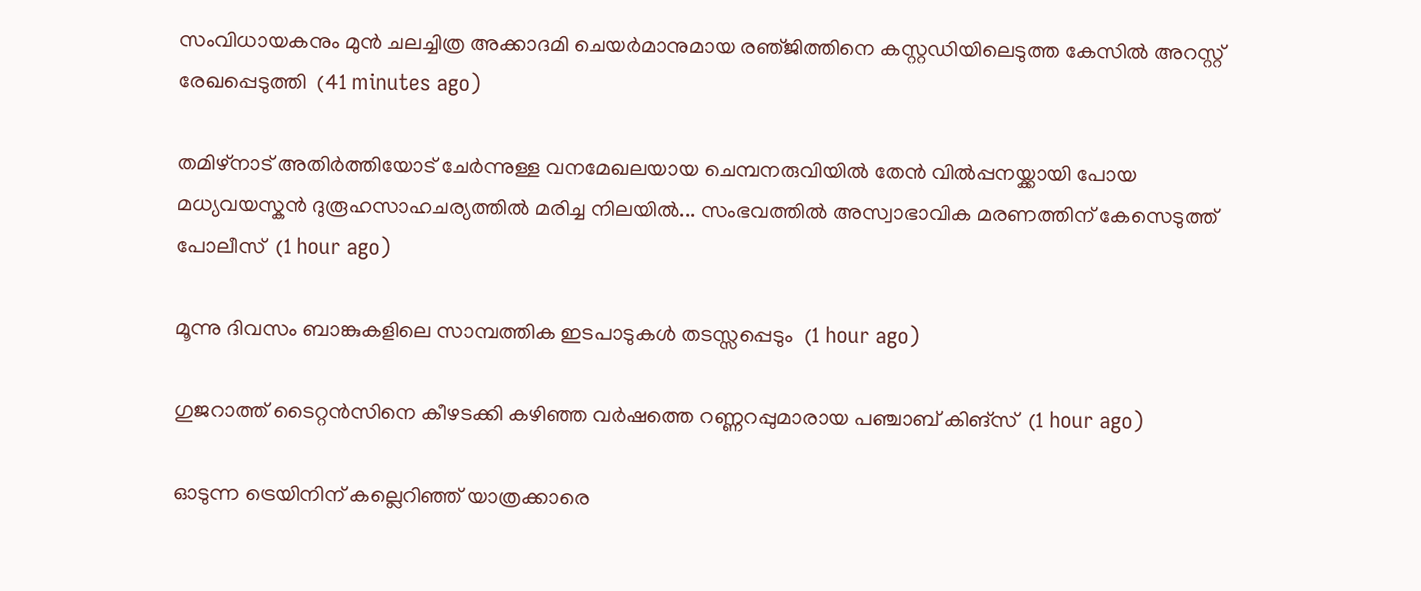സംവിധായകനും മുൻ ചലച്ചിത്ര അക്കാദമി ചെയർമാനുമായ രഞ്‌ജിത്തിനെ കസ്റ്റഡിയിലെടുത്ത കേസിൽ അറസ്റ്റ് രേഖപ്പെടുത്തി  (41 minutes ago)

തമിഴ്‌നാട് അതിർത്തിയോട് ചേർന്നുള്ള വനമേഖലയായ ചെമ്പനരുവിയിൽ തേൻ വിൽപ്പനയ്ക്കായി പോയ മധ്യവയസ്കൻ ദുരൂഹസാഹചര്യത്തിൽ മരിച്ച നിലയിൽ... സംഭവത്തിൽ അസ്വാഭാവിക മരണത്തിന് കേസെടുത്ത് പോലീസ്  (1 hour ago)

മൂന്നു ദിവസം ബാങ്കുകളിലെ സാമ്പത്തിക ഇടപാടുകള്‍ തടസ്സപ്പെടും  (1 hour ago)

ഗുജറാത്ത് ടൈറ്റൻസിനെ കീഴടക്കി കഴിഞ്ഞ വർഷത്തെ റണ്ണറപ്പുമാരായ പഞ്ചാബ് കിങ്സ്  (1 hour ago)

ഓടുന്ന ട്രെയിനിന് കല്ലെറിഞ്ഞ് യാത്രക്കാരെ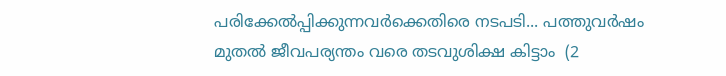പരിക്കേൽപ്പിക്കുന്നവർക്കെതിരെ നടപടി... പത്തുവർഷം മുതൽ ജീവപര്യന്തം വരെ തടവുശിക്ഷ കിട്ടാം  (2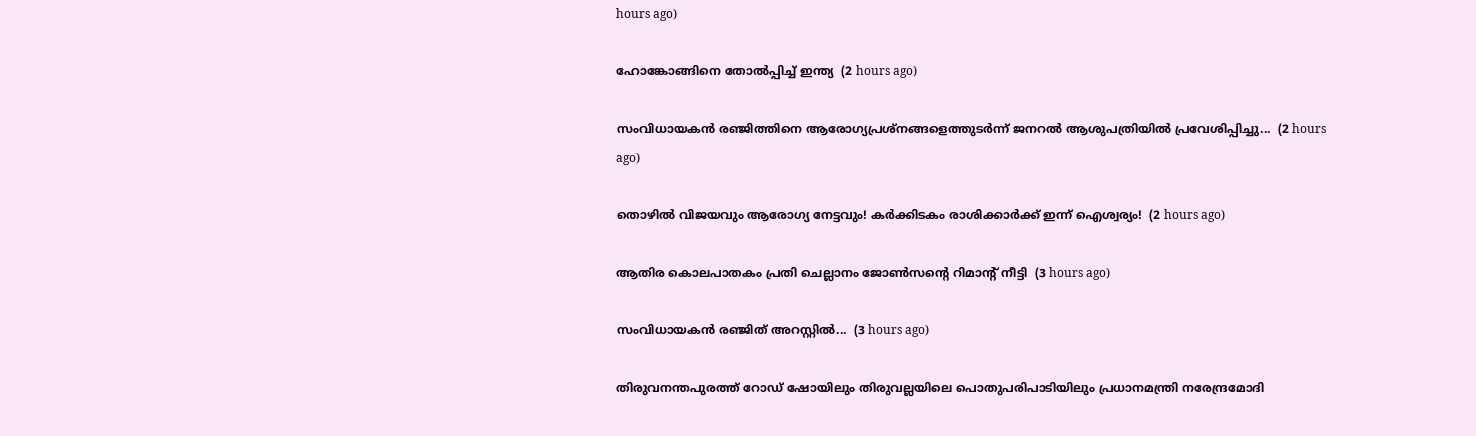hours ago)

ഹോങ്കോങ്ങിനെ തോല്‍പ്പിച്ച് ഇന്ത്യ  (2 hours ago)

സംവിധായകൻ രഞ്ജിത്തിനെ ആരോഗ്യപ്രശ്നങ്ങളെത്തുടർന്ന് ജനറൽ ആശുപത്രിയിൽ പ്രവേശിപ്പിച്ചു...  (2 hours ago)

തൊഴിൽ വിജയവും ആരോഗ്യ നേട്ടവും! കർക്കിടകം രാശിക്കാർക്ക് ഇന്ന് ഐശ്വര്യം!  (2 hours ago)

ആതിര കൊലപാതകം പ്രതി ചെല്ലാനം ജോൺസന്റെ റിമാന്റ് നീട്ടി  (3 hours ago)

സംവിധായകൻ രഞ്ജിത് അറസ്റ്റിൽ...  (3 hours ago)

തിരുവനന്തപുരത്ത് റോഡ് ഷോയിലും തിരുവല്ലയിലെ പൊതുപരിപാടിയിലും പ്രധാനമന്ത്രി നരേന്ദ്രമോദി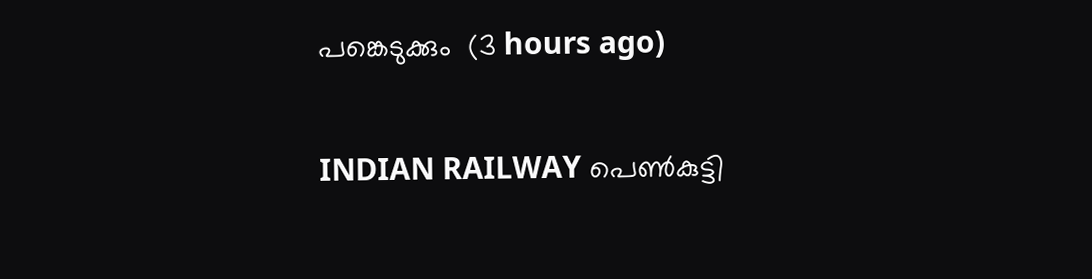പങ്കെടുക്കും  (3 hours ago)

INDIAN RAILWAY പെൺകുട്ടി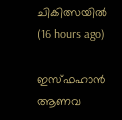ചികിത്സയിൽ  (16 hours ago)

ഇസ്ഫഹാന്‍ ആണവ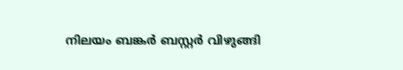നിലയം ബങ്കര്‍ ബസ്റ്റര്‍ വിഴുങ്ങി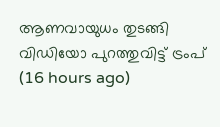ആണവായുധം തുടങ്ങി വിഡിയോ പുറത്തുവിട്ട് ട്രംപ്  (16 hours ago)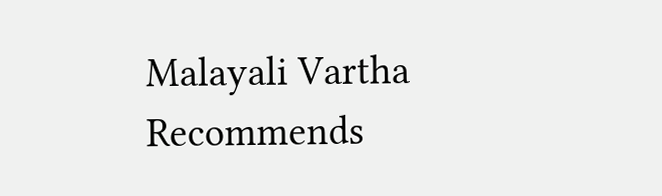Malayali Vartha Recommends